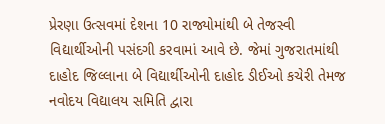પ્રેરણા ઉત્સવમાં દેશના 10 રાજ્યોમાંથી બે તેજસ્વી વિદ્યાર્થીઓની પસંદગી કરવામાં આવે છે. જેમાં ગુજરાતમાંથી દાહોદ જિલ્લાના બે વિદ્યાર્થીઓની દાહોદ ડીઈઓ કચેરી તેમજ નવોદય વિદ્યાલય સમિતિ દ્વારા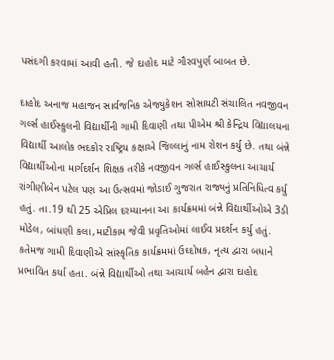પસંદગી કરવામાં આવી હતી. જે દાહોદ માટે ગૌરવપુર્ણ બાબત છે.

દાહોદ અનાજ મહાજન સાર્વજનિક એજ્યુકેશન સોસાયટી સંચાલિત નવજીવન ગર્લ્સ હાઈસ્કુલની વિદ્યાર્થીની ગામી દિવાણી તથા પીએમ શ્રી કેન્દ્રિય વિદ્યાલયના વિદ્યાર્થી આલોક ભદકોર રાષ્ટ્રિય કક્ષાએ જિલ્લાનું નામ રોશન કર્યુ છે. તથા બંન્ને વિદ્યાર્થીઓના માર્ગદર્શન શિક્ષક તરીકે નવજીવન ગર્લ્સ હાઈસ્કુલના આચાર્ય રાંગીણીબેન પટેલ પણ આ ઉત્સવમાં જોડાઈ ગુજરાત રાજ્યનું પ્રતિનિધિત્વ કર્યુ હતું. તા.19 થી 25 એપ્રિલ દરમ્યાનના આ કાર્યક્રમમાં બંન્ને વિદ્યાર્થીઓએ 3ડી મોડેલ, બાંધણી કલા,માટીકામ જેવી પ્રવૃતિઓમાં લાઈવ પ્રદર્શન કર્યુ હતું. કતેમજ ગામી દિવાણીએ સાંસ્કૃતિક કાર્યક્રમમાં ઉઘ્દોષક, નૃત્ય દ્વારા બધાને પ્રભાવિત કર્યા હતા. બંન્ને વિદ્યાર્થીઓ તથા આચાર્ય બહેન દ્વારા દાહોદ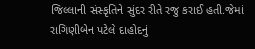જિલ્લાની સંસ્કૃતિને સુંદર રીતે રજુ કરાઈ હતી.જેમાં રાગિણીબેન પટેલે દાહોદનું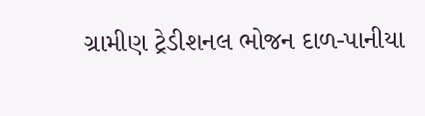ગ્રામીણ ટ્રેડીશનલ ભોજન દાળ-પાનીયા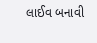લાઈવ બનાવી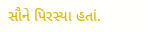સૌને પિરસ્યા હતાં.